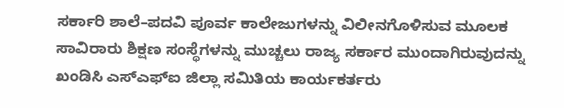ಸರ್ಕಾರಿ ಶಾಲೆ–ಪದವಿ ಪೂರ್ವ ಕಾಲೇಜುಗಳನ್ನು ವಿಲೀನಗೊಳಿಸುವ ಮೂಲಕ ಸಾವಿರಾರು ಶಿಕ್ಷಣ ಸಂಸ್ಥೆಗಳನ್ನು ಮುಚ್ಚಲು ರಾಜ್ಯ ಸರ್ಕಾರ ಮುಂದಾಗಿರುವುದನ್ನು ಖಂಡಿಸಿ ಎಸ್ಎಫ್ಐ ಜಿಲ್ಲಾ ಸಮಿತಿಯ ಕಾರ್ಯಕರ್ತರು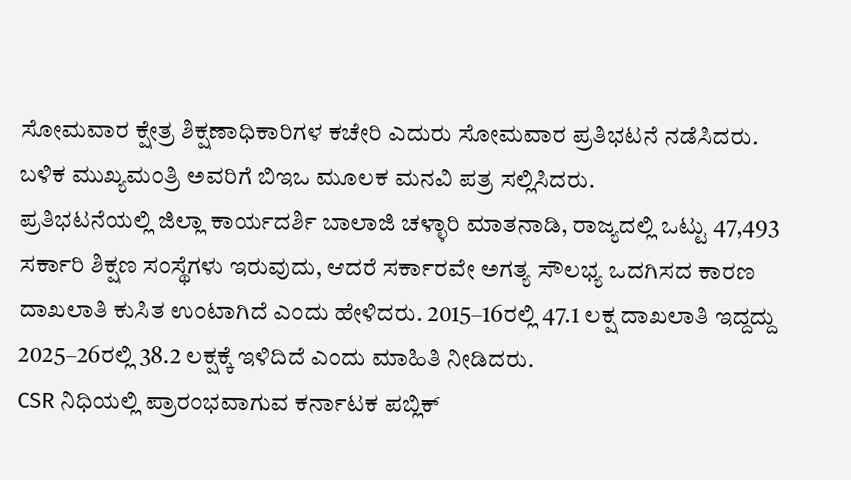ಸೋಮವಾರ ಕ್ಷೇತ್ರ ಶಿಕ್ಷಣಾಧಿಕಾರಿಗಳ ಕಚೇರಿ ಎದುರು ಸೋಮವಾರ ಪ್ರತಿಭಟನೆ ನಡೆಸಿದರು. ಬಳಿಕ ಮುಖ್ಯಮಂತ್ರಿ ಅವರಿಗೆ ಬಿಇಒ ಮೂಲಕ ಮನವಿ ಪತ್ರ ಸಲ್ಲಿಸಿದರು.
ಪ್ರತಿಭಟನೆಯಲ್ಲಿ ಜಿಲ್ಲಾ ಕಾರ್ಯದರ್ಶಿ ಬಾಲಾಜಿ ಚಳ್ಳಾರಿ ಮಾತನಾಡಿ, ರಾಜ್ಯದಲ್ಲಿ ಒಟ್ಟು 47,493 ಸರ್ಕಾರಿ ಶಿಕ್ಷಣ ಸಂಸ್ಥೆಗಳು ಇರುವುದು, ಆದರೆ ಸರ್ಕಾರವೇ ಅಗತ್ಯ ಸೌಲಭ್ಯ ಒದಗಿಸದ ಕಾರಣ ದಾಖಲಾತಿ ಕುಸಿತ ಉಂಟಾಗಿದೆ ಎಂದು ಹೇಳಿದರು. 2015–16ರಲ್ಲಿ 47.1 ಲಕ್ಷ ದಾಖಲಾತಿ ಇದ್ದದ್ದು 2025–26ರಲ್ಲಿ 38.2 ಲಕ್ಷಕ್ಕೆ ಇಳಿದಿದೆ ಎಂದು ಮಾಹಿತಿ ನೀಡಿದರು.
CSR ನಿಧಿಯಲ್ಲಿ ಪ್ರಾರಂಭವಾಗುವ ಕರ್ನಾಟಕ ಪಬ್ಲಿಕ್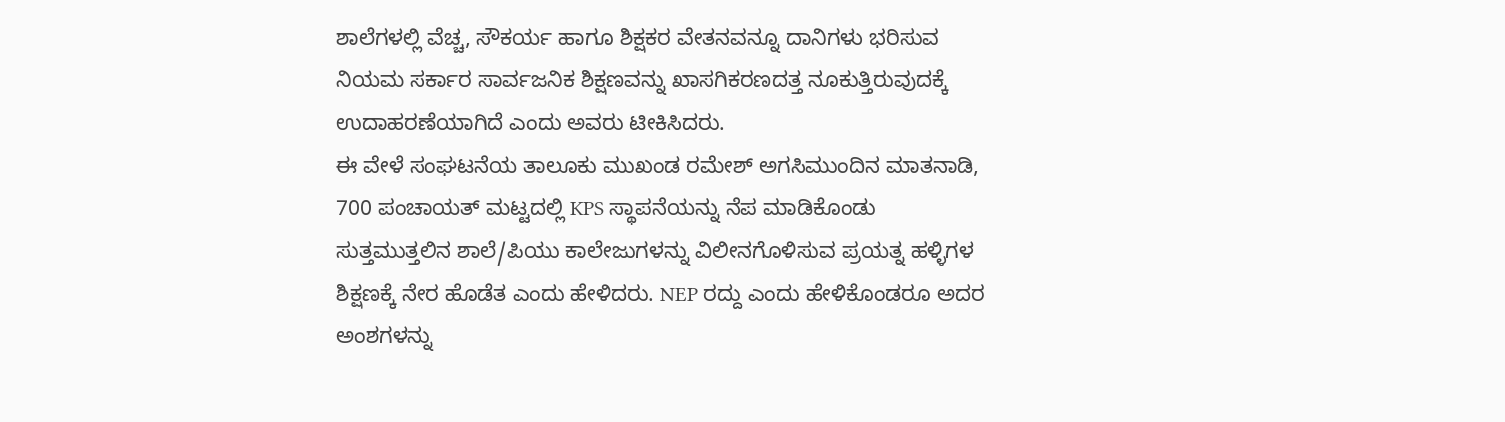ಶಾಲೆಗಳಲ್ಲಿ ವೆಚ್ಚ, ಸೌಕರ್ಯ ಹಾಗೂ ಶಿಕ್ಷಕರ ವೇತನವನ್ನೂ ದಾನಿಗಳು ಭರಿಸುವ ನಿಯಮ ಸರ್ಕಾರ ಸಾರ್ವಜನಿಕ ಶಿಕ್ಷಣವನ್ನು ಖಾಸಗಿಕರಣದತ್ತ ನೂಕುತ್ತಿರುವುದಕ್ಕೆ ಉದಾಹರಣೆಯಾಗಿದೆ ಎಂದು ಅವರು ಟೀಕಿಸಿದರು.
ಈ ವೇಳೆ ಸಂಘಟನೆಯ ತಾಲೂಕು ಮುಖಂಡ ರಮೇಶ್ ಅಗಸಿಮುಂದಿನ ಮಾತನಾಡಿ, 700 ಪಂಚಾಯತ್ ಮಟ್ಟದಲ್ಲಿ KPS ಸ್ಥಾಪನೆಯನ್ನು ನೆಪ ಮಾಡಿಕೊಂಡು ಸುತ್ತಮುತ್ತಲಿನ ಶಾಲೆ/ಪಿಯು ಕಾಲೇಜುಗಳನ್ನು ವಿಲೀನಗೊಳಿಸುವ ಪ್ರಯತ್ನ ಹಳ್ಳಿಗಳ ಶಿಕ್ಷಣಕ್ಕೆ ನೇರ ಹೊಡೆತ ಎಂದು ಹೇಳಿದರು. NEP ರದ್ದು ಎಂದು ಹೇಳಿಕೊಂಡರೂ ಅದರ ಅಂಶಗಳನ್ನು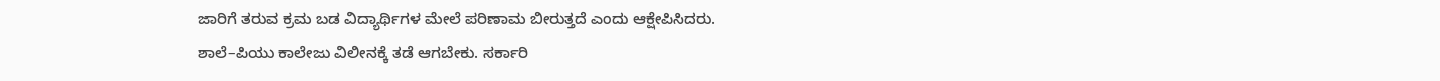ಜಾರಿಗೆ ತರುವ ಕ್ರಮ ಬಡ ವಿದ್ಯಾರ್ಥಿಗಳ ಮೇಲೆ ಪರಿಣಾಮ ಬೀರುತ್ತದೆ ಎಂದು ಆಕ್ಷೇಪಿಸಿದರು.
ಶಾಲೆ–ಪಿಯು ಕಾಲೇಜು ವಿಲೀನಕ್ಕೆ ತಡೆ ಆಗಬೇಕು. ಸರ್ಕಾರಿ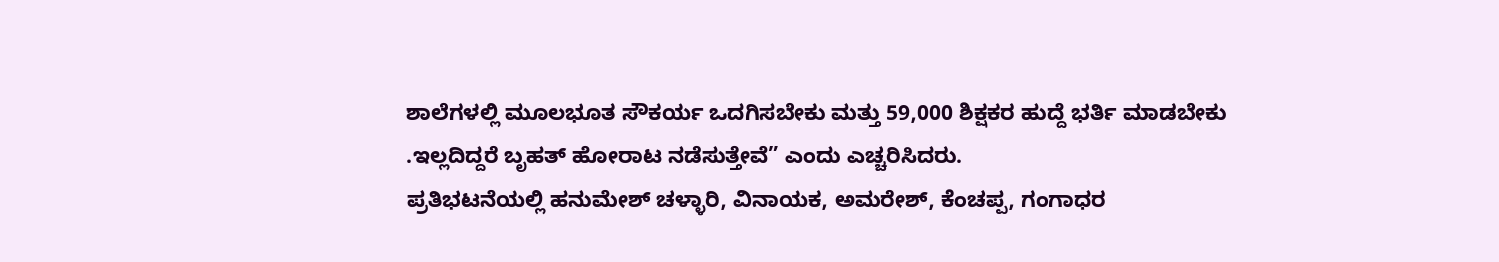ಶಾಲೆಗಳಲ್ಲಿ ಮೂಲಭೂತ ಸೌಕರ್ಯ ಒದಗಿಸಬೇಕು ಮತ್ತು 59,000 ಶಿಕ್ಷಕರ ಹುದ್ದೆ ಭರ್ತಿ ಮಾಡಬೇಕು .ಇಲ್ಲದಿದ್ದರೆ ಬೃಹತ್ ಹೋರಾಟ ನಡೆಸುತ್ತೇವೆ” ಎಂದು ಎಚ್ಚರಿಸಿದರು.
ಪ್ರತಿಭಟನೆಯಲ್ಲಿ ಹನುಮೇಶ್ ಚಳ್ಳಾರಿ, ವಿನಾಯಕ, ಅಮರೇಶ್, ಕೆಂಚಪ್ಪ, ಗಂಗಾಧರ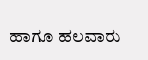ಹಾಗೂ ಹಲವಾರು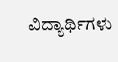ವಿದ್ಯಾರ್ಥಿಗಳು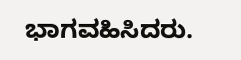ಭಾಗವಹಿಸಿದರು.